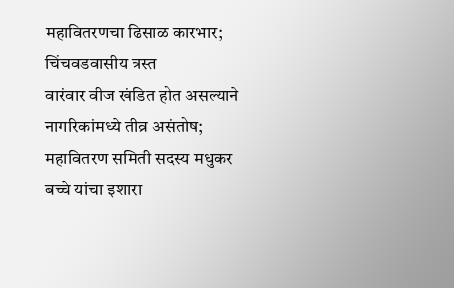महावितरणचा ढिसाळ कारभार; चिंचवडवासीय त्रस्त
वारंवार वीज खंडित होत असल्याने नागरिकांमध्ये तीव्र असंतोष; महावितरण समिती सदस्य मधुकर बच्चे यांचा इशारा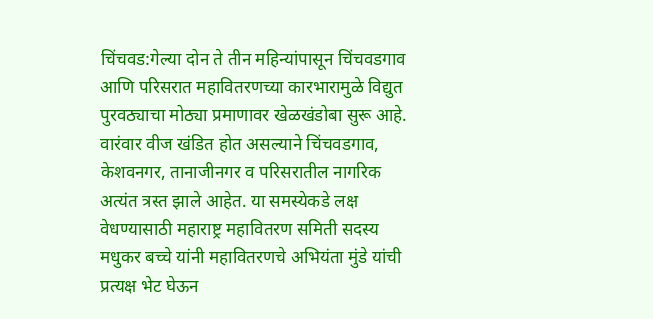चिंचवड:गेल्या दोन ते तीन महिन्यांपासून चिंचवडगाव आणि परिसरात महावितरणच्या कारभारामुळे विद्युत पुरवठ्याचा मोठ्या प्रमाणावर खेळखंडोबा सुरू आहे. वारंवार वीज खंडित होत असल्याने चिंचवडगाव, केशवनगर, तानाजीनगर व परिसरातील नागरिक अत्यंत त्रस्त झाले आहेत. या समस्येकडे लक्ष वेधण्यासाठी महाराष्ट्र महावितरण समिती सदस्य मधुकर बच्चे यांनी महावितरणचे अभियंता मुंडे यांची प्रत्यक्ष भेट घेऊन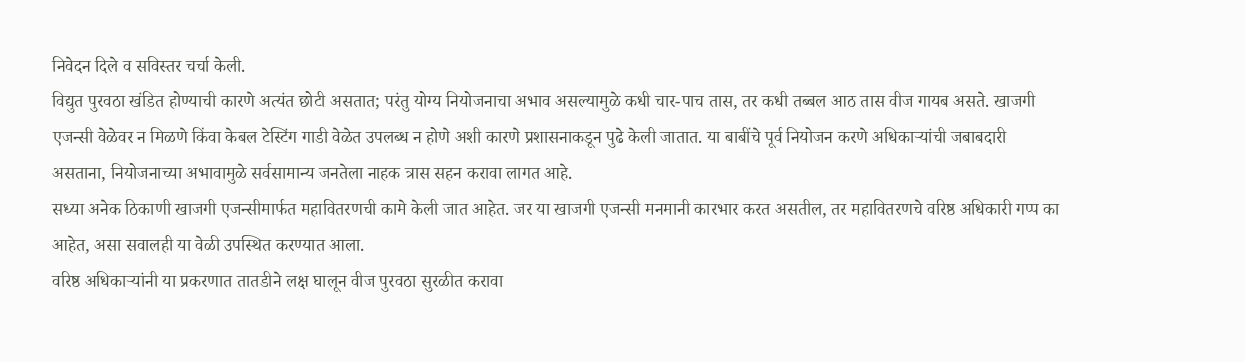निवेदन दिले व सविस्तर चर्चा केली.
विद्युत पुरवठा खंडित होण्याची कारणे अत्यंत छोटी असतात; परंतु योग्य नियोजनाचा अभाव असल्यामुळे कधी चार-पाच तास, तर कधी तब्बल आठ तास वीज गायब असते. खाजगी एजन्सी वेळेवर न मिळणे किंवा केबल टेस्टिंग गाडी वेळेत उपलब्ध न होणे अशी कारणे प्रशासनाकडून पुढे केली जातात. या बाबींचे पूर्व नियोजन करणे अधिकाऱ्यांची जबाबदारी असताना, नियोजनाच्या अभावामुळे सर्वसामान्य जनतेला नाहक त्रास सहन करावा लागत आहे.
सध्या अनेक ठिकाणी खाजगी एजन्सीमार्फत महावितरणची कामे केली जात आहेत. जर या खाजगी एजन्सी मनमानी कारभार करत असतील, तर महावितरणचे वरिष्ठ अधिकारी गप्प का आहेत, असा सवालही या वेळी उपस्थित करण्यात आला.
वरिष्ठ अधिकाऱ्यांनी या प्रकरणात तातडीने लक्ष घालून वीज पुरवठा सुरळीत करावा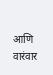आणि वारंवार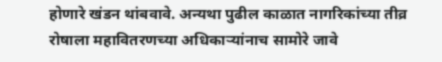होणारे खंडन थांबवावे. अन्यथा पुढील काळात नागरिकांच्या तीव्र रोषाला महावितरणच्या अधिकाऱ्यांनाच सामोरे जावे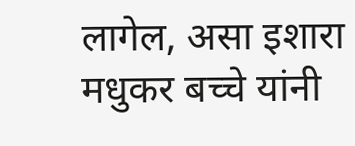लागेल, असा इशारा मधुकर बच्चे यांनी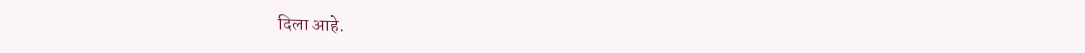दिला आहे.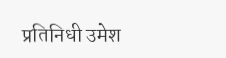प्रतिनिधी उमेश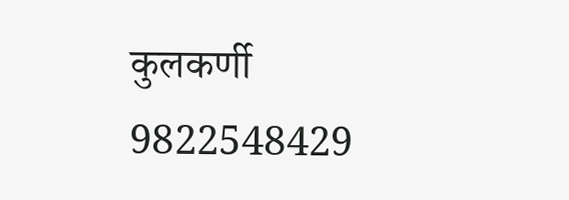कुलकर्णी
9822548429